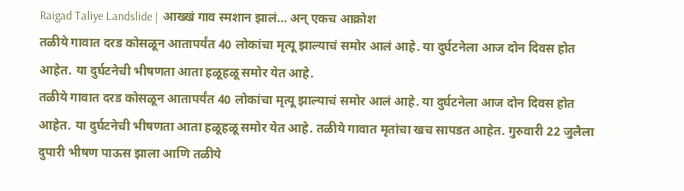Raigad Taliye Landslide | आख्खं गाव स्मशान झालं… अन् एकच आक्रोश
तळीये गावात दरड कोसळून आतापर्यंत 40 लोकांचा मृत्यू झाल्याचं समोर आलं आहे. या दुर्घटनेला आज दोन दिवस होत आहेत. या दुर्घटनेची भीषणता आता हळूहळू समोर येत आहे.
तळीये गावात दरड कोसळून आतापर्यंत 40 लोकांचा मृत्यू झाल्याचं समोर आलं आहे. या दुर्घटनेला आज दोन दिवस होत आहेत. या दुर्घटनेची भीषणता आता हळूहळू समोर येत आहे. तळीये गावात मृतांचा खच सापडत आहेत. गुरुवारी 22 जुलैला दुपारी भीषण पाऊस झाला आणि तळीये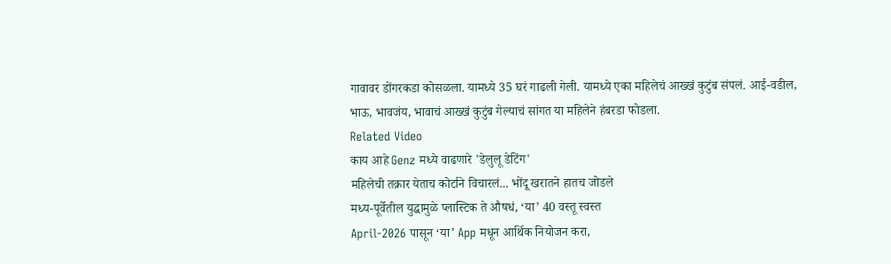गावावर डोंगरकडा कोसळला. यामध्ये 35 घरं गाढली गेली. यामध्ये एका महिलेचं आख्खं कुटुंब संपलं. आई-वडील, भाऊ, भावजंय, भावाचं आख्खं कुटुंब गेल्याचं सांगत या महिलेने हंबरडा फोडला.
Related Video
काय आहे Genz मध्ये वाढणारे 'डेलुलू डेटिंग'
महिलेची तक्रार येताच कोर्टाने विचारलं... भोंदू खरातने हातच जोडले
मध्य-पूर्वेतील युद्धामुळे प्लास्टिक ते औषधं, ‘या’ 40 वस्तू स्वस्त
April-2026 पासून ‘या’ App मधून आर्थिक नियोजन करा,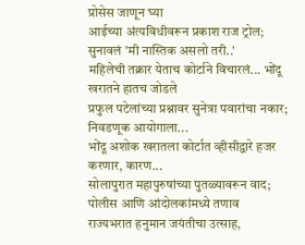प्रोसेस जाणून घ्या
आईच्या अंत्यविधीवरून प्रकाश राज ट्रोल; सुनावलं 'मी नास्तिक असलो तरी..'
महिलेची तक्रार येताच कोर्टाने विचारलं... भोंदू खरातने हातच जोडले
प्रफुल पटेलांच्या प्रश्नावर सुनेत्रा पवारांचा नकार; निवडणूक आयोगाला...
भोंदू अशोक खरातला कोर्टात व्हीसीद्वारे हजर करणार, कारण...
सोलापुरात महापुरुषांच्या पुतळ्यावरून वाद; पोलीस आणि आंदोलकांमध्ये तणाव
राज्यभरात हनुमान जयंतीचा उत्साह,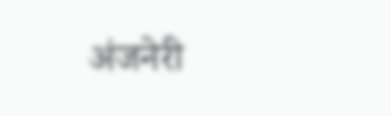अंजनेरी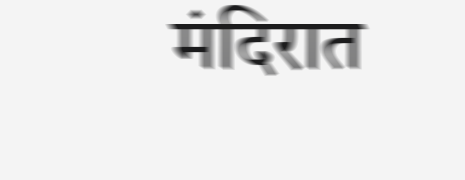मंदिरात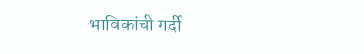भाविकांची गर्दी